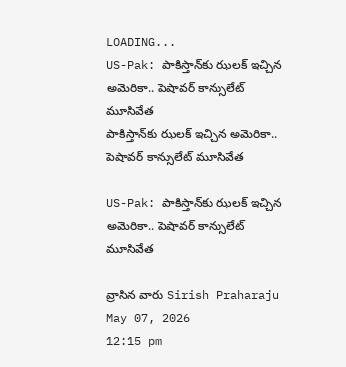LOADING...
US-Pak: పాకిస్తాన్‌కు ఝలక్‌ ఇచ్చిన అమెరికా.. పెషావర్ కాన్సులేట్‌ మూసివేత
పాకిస్తాన్‌కు ఝలక్‌ ఇచ్చిన అమెరికా.. పెషావర్ కాన్సులేట్‌ మూసివేత

US-Pak: పాకిస్తాన్‌కు ఝలక్‌ ఇచ్చిన అమెరికా.. పెషావర్ కాన్సులేట్‌ మూసివేత

వ్రాసిన వారు Sirish Praharaju
May 07, 2026
12:15 pm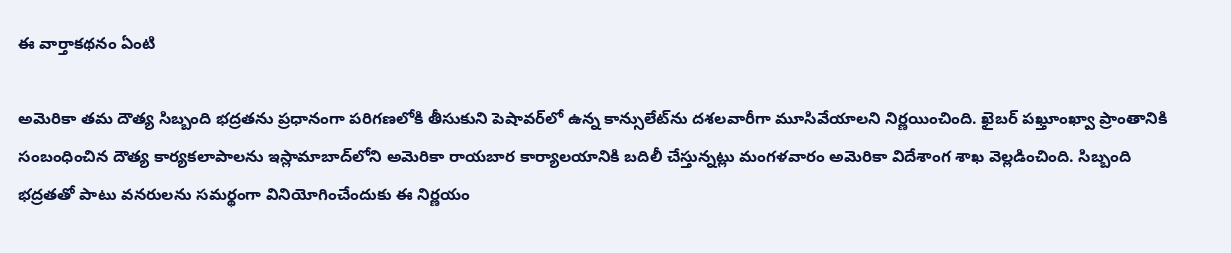ఈ వార్తాకథనం ఏంటి

అమెరికా తమ దౌత్య సిబ్బంది భద్రతను ప్రధానంగా పరిగణలోకి తీసుకుని పెషావర్‌లో ఉన్న కాన్సులేట్‌ను దశలవారీగా మూసివేయాలని నిర్ణయించింది. ఖైబర్ పఖ్తూంఖ్వా ప్రాంతానికి సంబంధించిన దౌత్య కార్యకలాపాలను ఇస్లామాబాద్‌లోని అమెరికా రాయబార కార్యాలయానికి బదిలీ చేస్తున్నట్లు మంగళవారం అమెరికా విదేశాంగ శాఖ వెల్లడించింది. సిబ్బంది భద్రతతో పాటు వనరులను సమర్థంగా వినియోగించేందుకు ఈ నిర్ణయం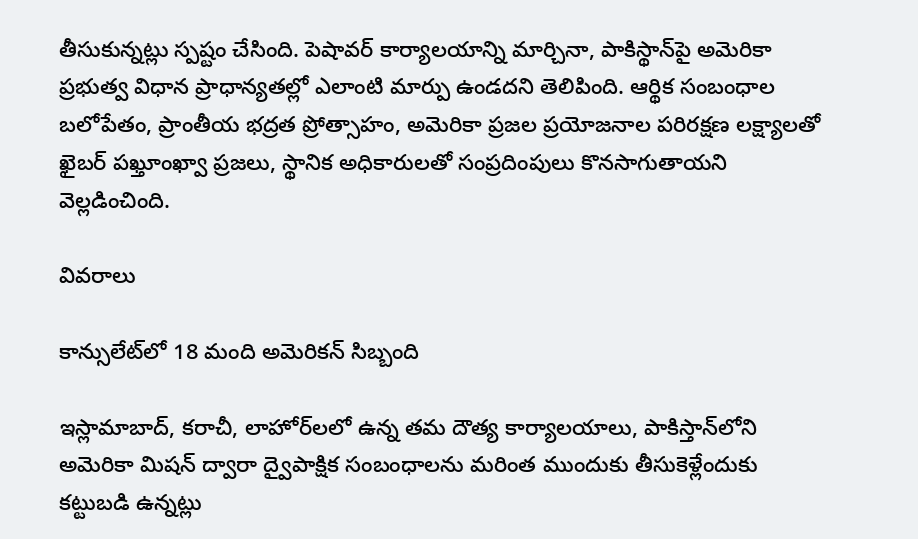తీసుకున్నట్లు స్పష్టం చేసింది. పెషావర్ కార్యాలయాన్ని మార్చినా, పాకిస్థాన్‌పై అమెరికా ప్రభుత్వ విధాన ప్రాధాన్యతల్లో ఎలాంటి మార్పు ఉండదని తెలిపింది. ఆర్థిక సంబంధాల బలోపేతం, ప్రాంతీయ భద్రత ప్రోత్సాహం, అమెరికా ప్రజల ప్రయోజనాల పరిరక్షణ లక్ష్యాలతో ఖైబర్ పఖ్తూంఖ్వా ప్రజలు, స్థానిక అధికారులతో సంప్రదింపులు కొనసాగుతాయని వెల్లడించింది.

వివరాలు

కాన్సులేట్‌లో 18 మంది అమెరికన్ సిబ్బంది

ఇస్లామాబాద్, కరాచీ, లాహోర్‌లలో ఉన్న తమ దౌత్య కార్యాలయాలు, పాకిస్తాన్‌లోని అమెరికా మిషన్ ద్వారా ద్వైపాక్షిక సంబంధాలను మరింత ముందుకు తీసుకెళ్లేందుకు కట్టుబడి ఉన్నట్లు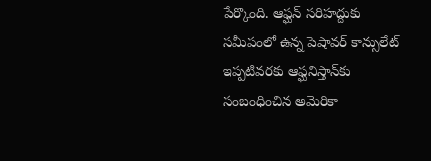పేర్కొంది. ఆఫ్ఘన్ సరిహద్దుకు సమీపంలో ఉన్న పెషావర్ కాన్సులేట్ ఇప్పటివరకు ఆఫ్ఘనిస్తాన్‌కు సంబంధించిన అమెరికా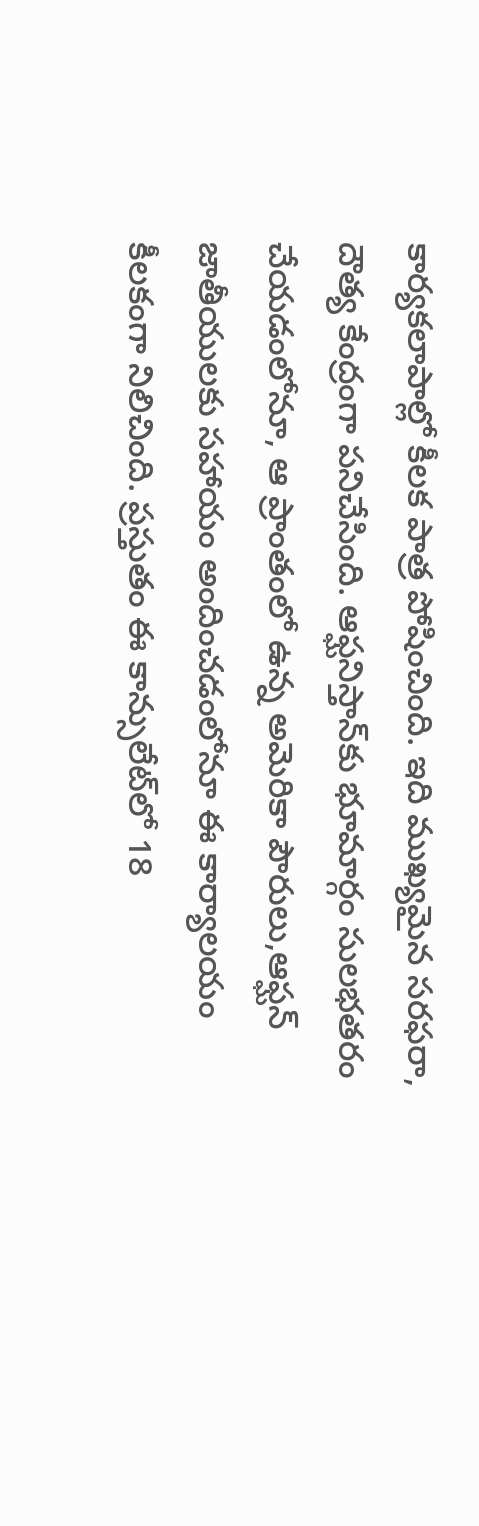కార్యకలాపాల్లో కీలక పాత్ర పోషించింది. ఇది ముఖ్యమైన సరఫరా, దౌత్య కేంద్రంగా పనిచేసింది. ఆఫ్ఘనిస్తాన్‌కు భూమార్గం సులభతరం చేయడంలోనూ, ఆ ప్రాంతంలో ఉన్న అమెరికా పౌరులు,ఆఫ్ఘన్ జాతీయులకు సహాయం అందించడంలోనూ ఈ కార్యాలయం కీలకంగా నిలిచింది. ప్రస్తుతం ఈ కాన్సులేట్‌లో 18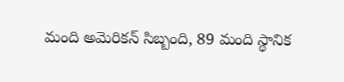మంది అమెరికన్ సిబ్బంది, 89 మంది స్థానిక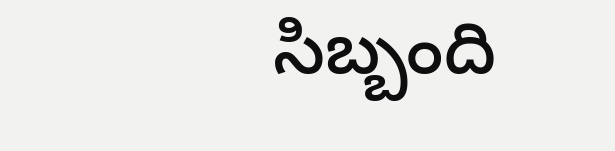సిబ్బంది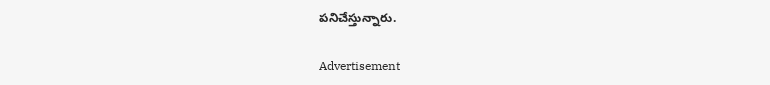పనిచేస్తున్నారు.

Advertisement